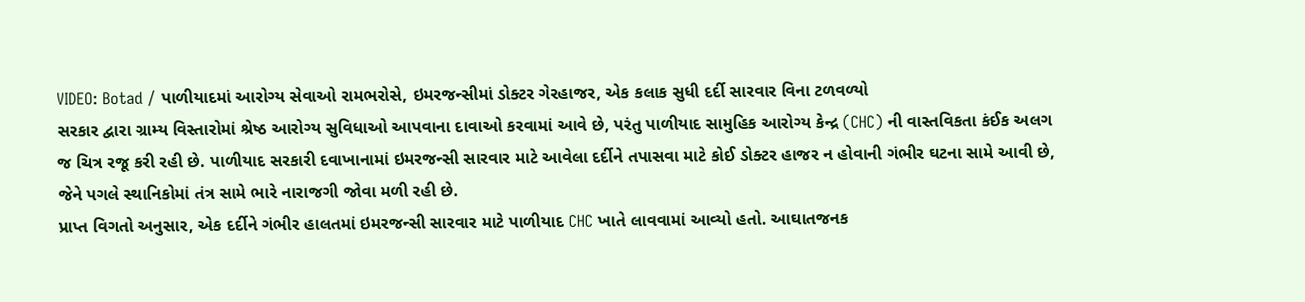VIDEO: Botad / પાળીયાદમાં આરોગ્ય સેવાઓ રામભરોસે, ઇમરજન્સીમાં ડોક્ટર ગેરહાજર, એક કલાક સુધી દર્દી સારવાર વિના ટળવળ્યો
સરકાર દ્વારા ગ્રામ્ય વિસ્તારોમાં શ્રેષ્ઠ આરોગ્ય સુવિધાઓ આપવાના દાવાઓ કરવામાં આવે છે, પરંતુ પાળીયાદ સામુહિક આરોગ્ય કેન્દ્ર (CHC) ની વાસ્તવિકતા કંઈક અલગ જ ચિત્ર રજૂ કરી રહી છે. પાળીયાદ સરકારી દવાખાનામાં ઇમરજન્સી સારવાર માટે આવેલા દર્દીને તપાસવા માટે કોઈ ડોક્ટર હાજર ન હોવાની ગંભીર ઘટના સામે આવી છે, જેને પગલે સ્થાનિકોમાં તંત્ર સામે ભારે નારાજગી જોવા મળી રહી છે.
પ્રાપ્ત વિગતો અનુસાર, એક દર્દીને ગંભીર હાલતમાં ઇમરજન્સી સારવાર માટે પાળીયાદ CHC ખાતે લાવવામાં આવ્યો હતો. આઘાતજનક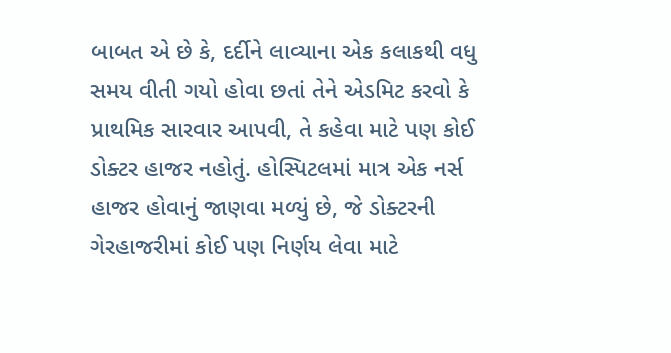બાબત એ છે કે, દર્દીને લાવ્યાના એક કલાકથી વધુ સમય વીતી ગયો હોવા છતાં તેને એડમિટ કરવો કે પ્રાથમિક સારવાર આપવી, તે કહેવા માટે પણ કોઈ ડોક્ટર હાજર નહોતું. હોસ્પિટલમાં માત્ર એક નર્સ હાજર હોવાનું જાણવા મળ્યું છે, જે ડોક્ટરની ગેરહાજરીમાં કોઈ પણ નિર્ણય લેવા માટે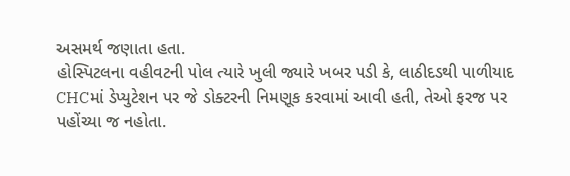અસમર્થ જણાતા હતા.
હોસ્પિટલના વહીવટની પોલ ત્યારે ખુલી જ્યારે ખબર પડી કે, લાઠીદડથી પાળીયાદ CHCમાં ડેપ્યુટેશન પર જે ડોક્ટરની નિમણૂક કરવામાં આવી હતી, તેઓ ફરજ પર પહોંચ્યા જ નહોતા.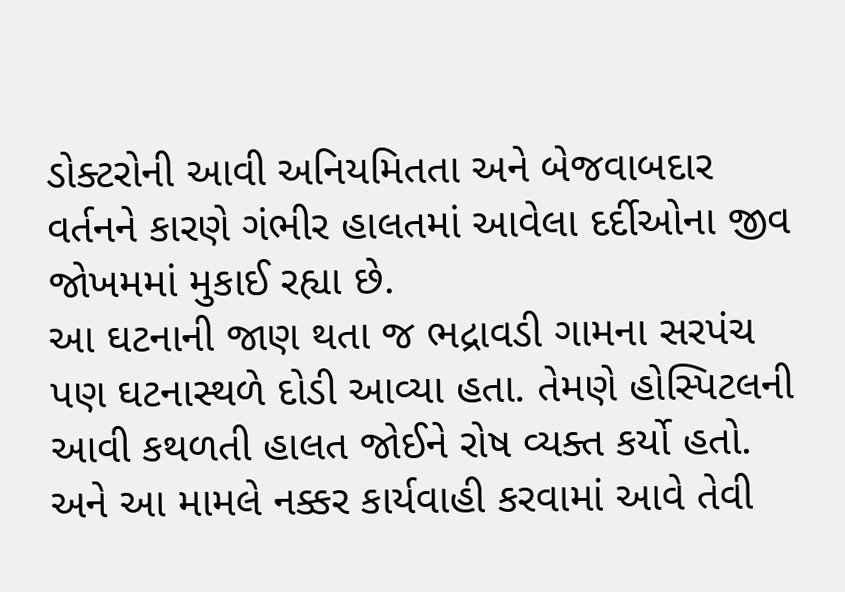ડોક્ટરોની આવી અનિયમિતતા અને બેજવાબદાર વર્તનને કારણે ગંભીર હાલતમાં આવેલા દર્દીઓના જીવ જોખમમાં મુકાઈ રહ્યા છે.
આ ઘટનાની જાણ થતા જ ભદ્રાવડી ગામના સરપંચ પણ ઘટનાસ્થળે દોડી આવ્યા હતા. તેમણે હોસ્પિટલની આવી કથળતી હાલત જોઈને રોષ વ્યક્ત કર્યો હતો. અને આ મામલે નક્કર કાર્યવાહી કરવામાં આવે તેવી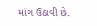માંગ ઉઠાવી છે.